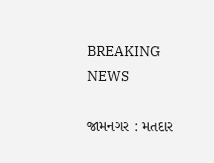BREAKING NEWS

જામનગર : મતદાર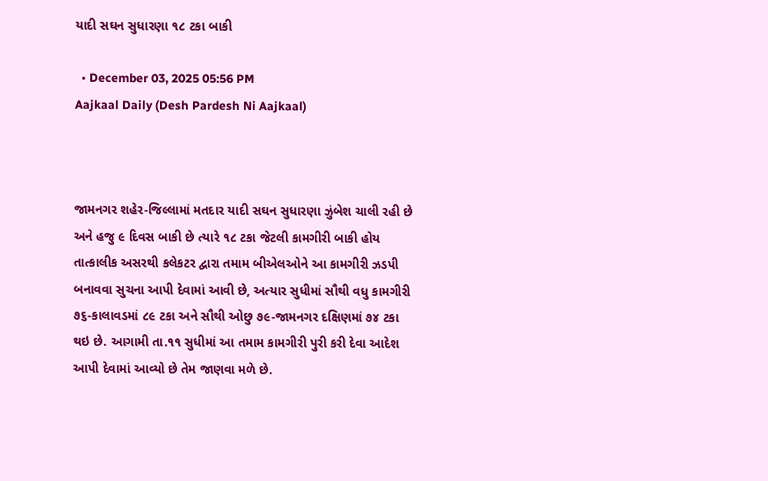યાદી સઘન સુધારણા ૧૮ ટકા બાકી

  • December 03, 2025 05:56 PM
Aajkaal Daily (Desh Pardesh Ni Aajkaal)



જામનગર શહેર-જિલ્લામાં મતદાર યાદી સઘન સુધારણા ઝુંબેશ ચાલી રહી છે અને હજુ ૯ દિવસ બાકી છે ત્યારે ૧૮ ટકા જેટલી કામગીરી બાકી હોય તાત્કાલીક અસરથી કલેકટર દ્વારા તમામ બીએલઓને આ કામગીરી ઝડપી બનાવવા સુચના આપી દેવામાં આવી છે, અત્યાર સુધીમાં સૌથી વધુ કામગીરી ૭૬-કાલાવડમાં ૮૯ ટકા અને સૌથી ઓછુ ૭૯-જામનગર દક્ષિણમાં ૭૪ ટકા થઇ છે. આગામી તા.૧૧ સુધીમાં આ તમામ કામગીરી પુરી કરી દેવા આદેશ આપી દેવામાં આવ્યો છે તેમ જાણવા મળે છે.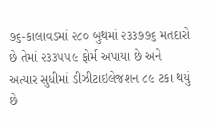૭૬-કાલાવડમાં ૨૮૦ બુથમાં ૨૩૩૭૭૬ મતદારો છે તેમાં ૨૩૩૫૫૯ ફોર્મ અપાયા છે અને અત્યાર સુધીમાં ડીઝીટાઇલેજશન ૮૯ ટકા થયું છે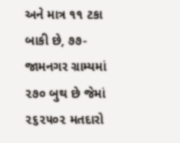અને માત્ર ૧૧ ટકા બાકી છે, ૭૭-જામનગર ગ્રામ્યમાં ૨૭૦ બુથ છે જેમાં ૨૬૨૫૦૨ મતદારો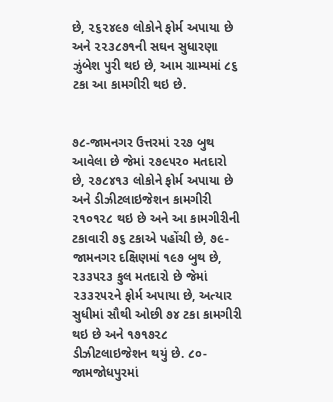છે, ૨૬૨૪૯૭ લોકોને ફોર્મ અપાયા છે અને ૨૨૩૮૭૧ની સઘન સુધારણા ઝુંબેશ પુરી થઇ છે, આમ ગ્રામ્યમાં ૮૬ ટકા આ કામગીરી થઇ છે.


૭૮-જામનગર ઉત્તરમાં ૨૨૭ બુથ આવેલા છે જેમાં ૨૭૯૫૨૦ મતદારો છે, ૨૭૮૪૧૩ લોકોને ફોર્મ અપાયા છે અને ડીઝીટલાઇજેશન કામગીરી ૨૧૦૧૨૮ થઇ છે અને આ કામગીરીની ટકાવારી ૭૬ ટકાએ પહોંચી છે, ૭૯-જામનગર દક્ષિણમાં ૧૯૭ બુથ છે, ૨૩૩૫૨૩ કુલ મતદારો છે જેમાં ૨૩૩૨૫૨ને ફોર્મ અપાયા છે, અત્યાર સુધીમાં સૌથી ઓછી ૭૪ ટકા કામગીરી થઇ છે અને ૧૭૧૭૨૮ ડીઝીટલાઇજેશન થયું છે. ૮૦-જામજોધપુરમાં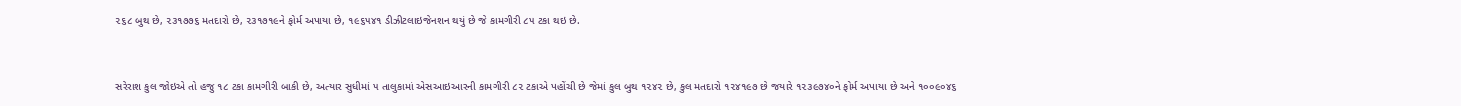૨૬૮ બુથ છે, ૨૩૧૭૭૬ મતદારો છે, ૨૩૧૭૧૯ને ફોર્મ અપાયા છે, ૧૯૬૫૪૧ ડીઝીટલાઇજેનશન થયું છે જે કામગીરી ૮૫ ટકા થઇ છે.


સરેરાશ કુલ જોઇએ તો હજુ ૧૮ ટકા કામગીરી બાકી છે, અત્યાર સુધીમાં ૫ તાલુકામાં એસઆઇઆરની કામગીરી ૮૨ ટકાએ પહોંચી છે જેમાં કુલ બુથ ૧૨૪૨ છે, કુલ મતદારો ૧૨૪૧૯૭ છે જયારે ૧૨૩૯૭૪૦ને ફોર્મ અપાયા છે અને ૧૦૦૯૦૪૬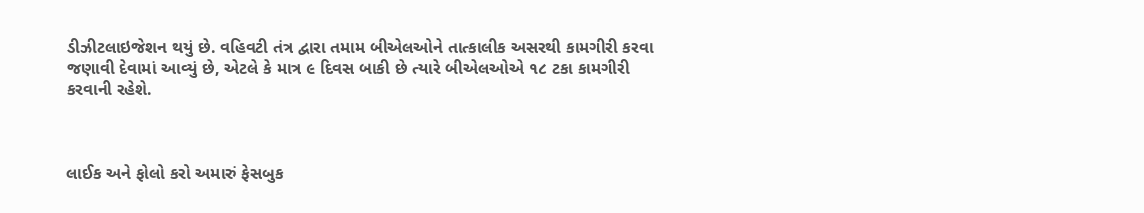ડીઝીટલાઇજેશન થયું છે. વહિવટી તંત્ર દ્વારા તમામ બીએલઓને તાત્કાલીક અસરથી કામગીરી કરવા જણાવી દેવામાં આવ્યું છે, એટલે કે માત્ર ૯ દિવસ બાકી છે ત્યારે બીએલઓએ ૧૮ ટકા કામગીરી કરવાની રહેશે.



લાઈક અને ફોલો કરો અમારું ફેસબુક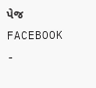પેજ FACEBOOK -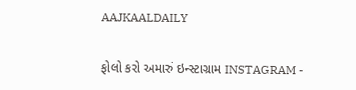AAJKAALDAILY


ફોલો કરો અમારું ઇન્સ્ટાગ્રામ INSTAGRAM -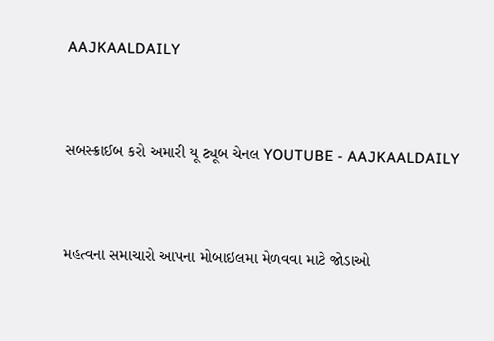AAJKAALDAILY


સબસ્ક્રાઈબ કરો અમારી યૂ ટ્યૂબ ચેનલ YOUTUBE - AAJKAALDAILY


મહત્વના સમાચારો આપના મોબાઇલમા મેળવવા માટે જોડાઓ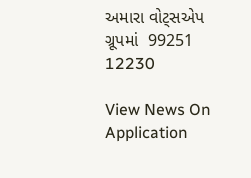અમારા વોટ્સએપ ગ્રૂપમાં  99251 12230

View News On Application